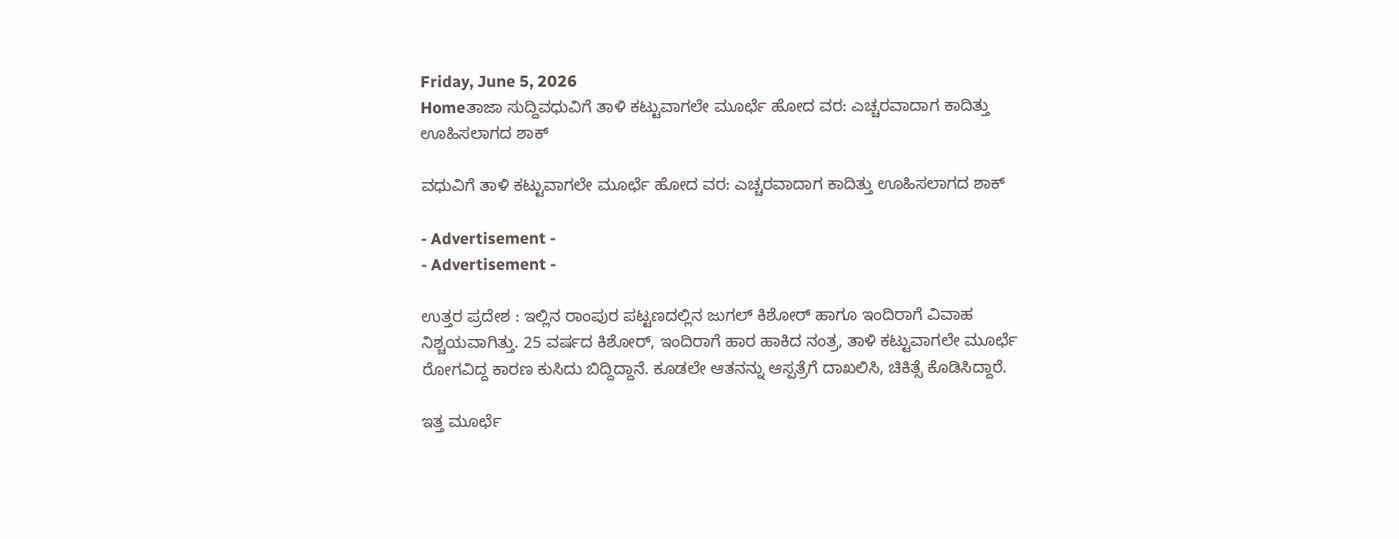Friday, June 5, 2026
Homeತಾಜಾ ಸುದ್ದಿವಧುವಿಗೆ ತಾಳಿ ಕಟ್ಟುವಾಗಲೇ ಮೂರ್ಛೆ ಹೋದ ವರ: ಎಚ್ಚರವಾದಾಗ ಕಾದಿತ್ತು ಊಹಿಸಲಾಗದ ಶಾಕ್

ವಧುವಿಗೆ ತಾಳಿ ಕಟ್ಟುವಾಗಲೇ ಮೂರ್ಛೆ ಹೋದ ವರ: ಎಚ್ಚರವಾದಾಗ ಕಾದಿತ್ತು ಊಹಿಸಲಾಗದ ಶಾಕ್

- Advertisement -
- Advertisement -

ಉತ್ತರ ಪ್ರದೇಶ : ಇಲ್ಲಿನ ರಾಂಪುರ ಪಟ್ಟಣದಲ್ಲಿನ ಜುಗಲ್ ಕಿಶೋರ್ ಹಾಗೂ ಇಂದಿರಾಗೆ ವಿವಾಹ ನಿಶ್ಚಯವಾಗಿತ್ತು. 25 ವರ್ಷದ ಕಿಶೋರ್, ಇಂದಿರಾಗೆ ಹಾರ ಹಾಕಿದ ನಂತ್ರ, ತಾಳಿ ಕಟ್ಟುವಾಗಲೇ ಮೂರ್ಛೆ ರೋಗವಿದ್ದ ಕಾರಣ ಕುಸಿದು ಬಿದ್ದಿದ್ದಾನೆ. ಕೂಡಲೇ ಆತನನ್ನು ಆಸ್ಪತ್ರೆಗೆ ದಾಖಲಿಸಿ, ಚಿಕಿತ್ಸೆ ಕೊಡಿಸಿದ್ದಾರೆ.

ಇತ್ತ ಮೂರ್ಛೆ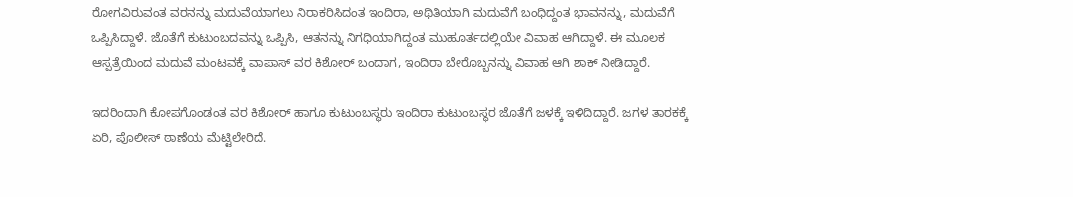ರೋಗವಿರುವಂತ ವರನನ್ನು ಮದುವೆಯಾಗಲು ನಿರಾಕರಿಸಿದಂತ ಇಂದಿರಾ, ಅಥಿತಿಯಾಗಿ ಮದುವೆಗೆ ಬಂಧಿದ್ದಂತ ಭಾವನನ್ನು, ಮದುವೆಗೆ ಒಪ್ಪಿಸಿದ್ದಾಳೆ. ಜೊತೆಗೆ ಕುಟುಂಬದವನ್ನು ಒಪ್ಪಿಸಿ, ಆತನನ್ನು ನಿಗಧಿಯಾಗಿದ್ದಂತ ಮುಹೂರ್ತದಲ್ಲಿಯೇ ವಿವಾಹ ಆಗಿದ್ದಾಳೆ. ಈ ಮೂಲಕ ಆಸ್ಪತ್ರೆಯಿಂದ ಮದುವೆ ಮಂಟವಕ್ಕೆ ವಾಪಾಸ್ ವರ ಕಿಶೋರ್ ಬಂದಾಗ, ಇಂದಿರಾ ಬೇರೊಬ್ಬನನ್ನು ವಿವಾಹ ಆಗಿ ಶಾಕ್ ನೀಡಿದ್ದಾರೆ.

ಇದರಿಂದಾಗಿ ಕೋಪಗೊಂಡಂತ ವರ ಕಿಶೋರ್ ಹಾಗೂ ಕುಟುಂಬಸ್ಥರು ಇಂದಿರಾ ಕುಟುಂಬಸ್ಥರ ಜೊತೆಗೆ ಜಳಕ್ಕೆ ಇಳಿದಿದ್ದಾರೆ. ಜಗಳ ತಾರಕಕ್ಕೆ ಏರಿ, ಪೊಲೀಸ್ ಠಾಣೆಯ ಮೆಟ್ಟಿಲೇರಿದೆ.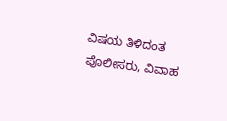ವಿಷಯ ತಿಳಿದಂತ ಪೊಲೀಸರು, ವಿವಾಹ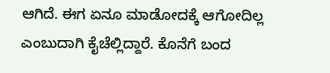ಆಗಿದೆ. ಈಗ ಏನೂ ಮಾಡೋದಕ್ಕೆ ಆಗೋದಿಲ್ಲ ಎಂಬುದಾಗಿ ಕೈಚೆಲ್ಲಿದ್ದಾರೆ. ಕೊನೆಗೆ ಬಂದ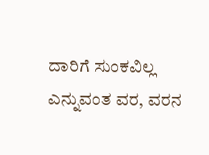ದಾರಿಗೆ ಸುಂಕವಿಲ್ಲ ಎನ್ನುವಂತ ವರ, ವರನ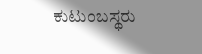ಕುಟುಂಬಸ್ಥರು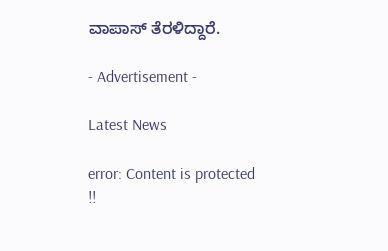ವಾಪಾಸ್ ತೆರಳಿದ್ದಾರೆ.

- Advertisement -

Latest News

error: Content is protected !!